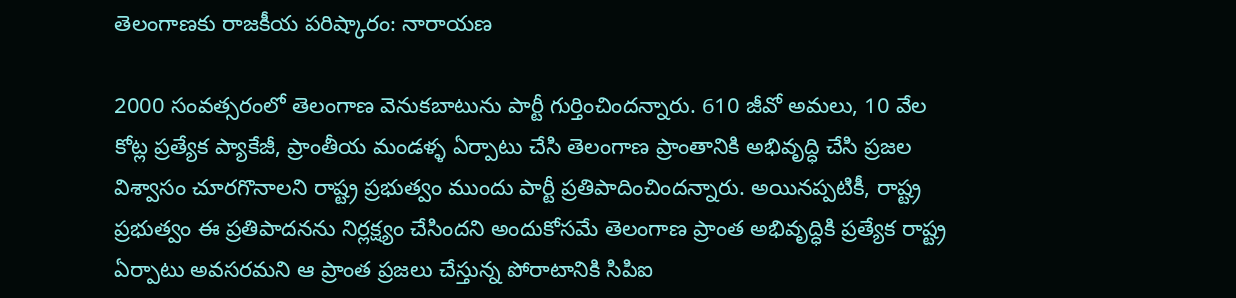తెలంగాణకు రాజకీయ పరిష్కారం: నారాయణ

2000 సంవత్సరంలో తెలంగాణ వెనుకబాటును పార్టీ గుర్తించిందన్నారు. 610 జీవో అమలు, 10 వేల కోట్ల ప్రత్యేక ప్యాకేజీ, ప్రాంతీయ మండళ్ళ ఏర్పాటు చేసి తెలంగాణ ప్రాంతానికి అభివృద్ధి చేసి ప్రజల విశ్వాసం చూరగొనాలని రాష్ట్ర ప్రభుత్వం ముందు పార్టీ ప్రతిపాదించిందన్నారు. అయినప్పటికీ, రాష్ట్ర ప్రభుత్వం ఈ ప్రతిపాదనను నిర్లక్ష్యం చేసిందని అందుకోసమే తెలంగాణ ప్రాంత అభివృద్ధికి ప్రత్యేక రాష్ట్ర ఏర్పాటు అవసరమని ఆ ప్రాంత ప్రజలు చేస్తున్న పోరాటానికి సిపిఐ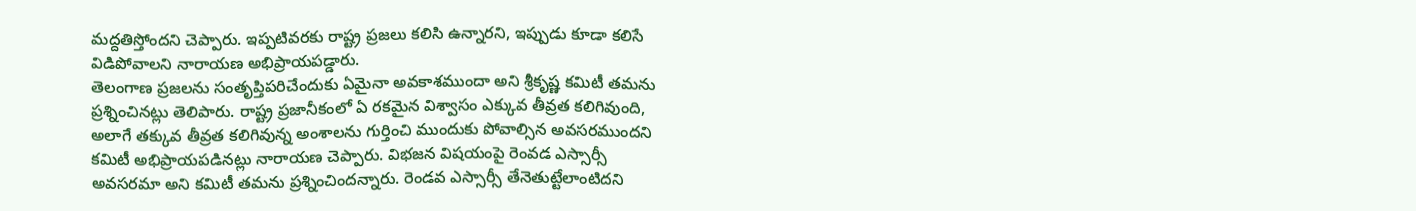మద్దతిస్తోందని చెప్పారు. ఇప్పటివరకు రాష్ట్ర ప్రజలు కలిసి ఉన్నారని, ఇప్పుడు కూడా కలిసే విడిపోవాలని నారాయణ అభిప్రాయపడ్డారు.
తెలంగాణ ప్రజలను సంతృప్తిపరిచేందుకు ఏమైనా అవకాశముందా అని శ్రీకృష్ణ కమిటీ తమను ప్రశ్నించినట్లు తెలిపారు. రాష్ట్ర ప్రజానీకంలో ఏ రకమైన విశ్వాసం ఎక్కువ తీవ్రత కలిగివుంది, అలాగే తక్కువ తీవ్రత కలిగివున్న అంశాలను గుర్తించి ముందుకు పోవాల్సిన అవసరముందని కమిటీ అభిప్రాయపడినట్లు నారాయణ చెప్పారు. విభజన విషయంపై రెంవడ ఎస్సార్సీ అవసరమా అని కమిటీ తమను ప్రశ్నించిందన్నారు. రెండవ ఎస్సార్సీ తేనెతుట్టేలాంటిదని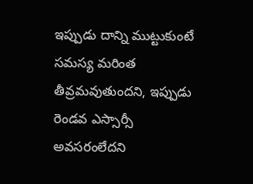ఇప్పుడు దాన్ని ముట్టుకుంటే సమస్య మరింత తీవ్రమవుతుందని, ఇప్పుడు రెండవ ఎస్సార్సీ అవసరంలేదని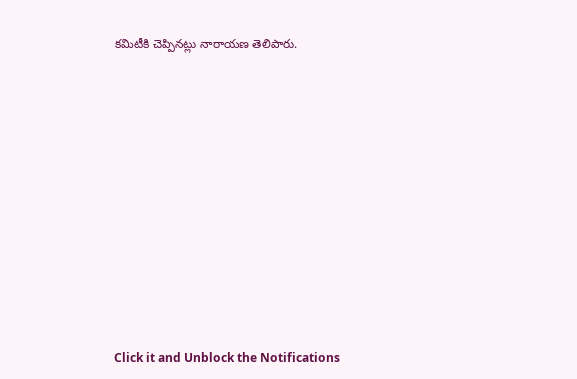కమిటీకి చెప్పినట్లు నారాయణ తెలిపారు.












Click it and Unblock the Notifications